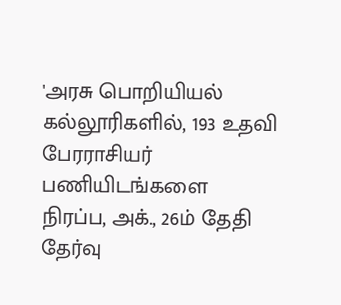'அரசு பொறியியல் கல்லூரிகளில், 193 உதவி பேரராசியர் பணியிடங்களை
நிரப்ப, அக்., 26ம் தேதி தேர்வு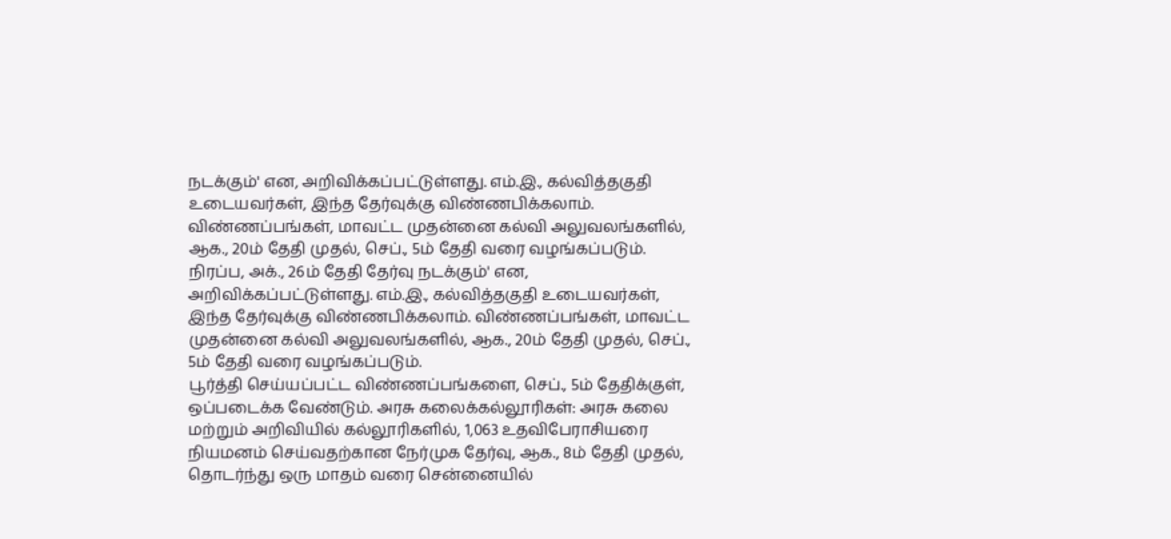நடக்கும்' என, அறிவிக்கப்பட்டுள்ளது. எம்.இ., கல்வித்தகுதி உடையவர்கள், இந்த தேர்வுக்கு விண்ணபிக்கலாம். விண்ணப்பங்கள், மாவட்ட முதன்னை கல்வி அலுவலங்களில், ஆக., 20ம் தேதி முதல், செப்., 5ம் தேதி வரை வழங்கப்படும்.
நிரப்ப, அக்., 26ம் தேதி தேர்வு நடக்கும்' என, அறிவிக்கப்பட்டுள்ளது. எம்.இ., கல்வித்தகுதி உடையவர்கள், இந்த தேர்வுக்கு விண்ணபிக்கலாம். விண்ணப்பங்கள், மாவட்ட முதன்னை கல்வி அலுவலங்களில், ஆக., 20ம் தேதி முதல், செப்., 5ம் தேதி வரை வழங்கப்படும்.
பூர்த்தி செய்யப்பட்ட விண்ணப்பங்களை, செப்., 5ம் தேதிக்குள், ஒப்படைக்க வேண்டும். அரசு கலைக்கல்லூரிகள்: அரசு கலை மற்றும் அறிவியில் கல்லூரிகளில், 1,063 உதவிபேராசியரை நியமனம் செய்வதற்கான நேர்முக தேர்வு, ஆக., 8ம் தேதி முதல், தொடர்ந்து ஒரு மாதம் வரை சென்னையில்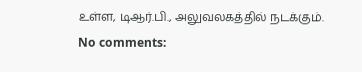உள்ள, டிஆர்.பி., அலுவலகத்தில் நடக்கும்.
No comments: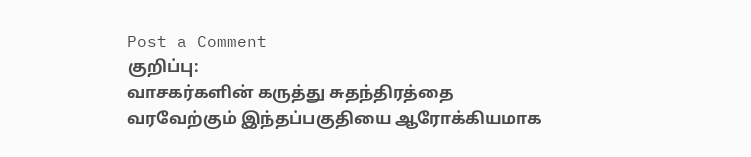Post a Comment
குறிப்பு:
வாசகர்களின் கருத்து சுதந்திரத்தை வரவேற்கும் இந்தப்பகுதியை ஆரோக்கியமாக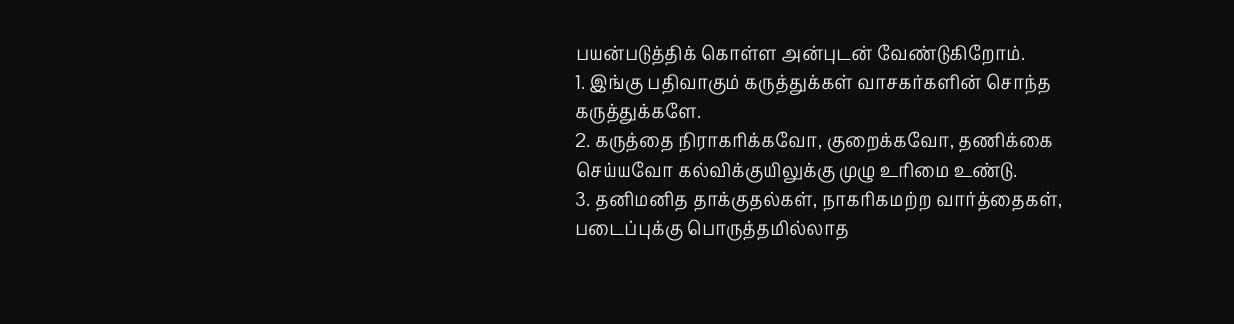பயன்படுத்திக் கொள்ள அன்புடன் வேண்டுகிறோம்.
1. இங்கு பதிவாகும் கருத்துக்கள் வாசகர்களின் சொந்த கருத்துக்களே.
2. கருத்தை நிராகரிக்கவோ, குறைக்கவோ, தணிக்கை செய்யவோ கல்விக்குயிலுக்கு முழு உரிமை உண்டு.
3. தனிமனித தாக்குதல்கள், நாகரிகமற்ற வார்த்தைகள், படைப்புக்கு பொருத்தமில்லாத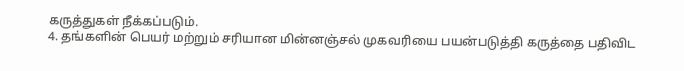கருத்துகள் நீக்கப்படும்.
4. தங்களின் பெயர் மற்றும் சரியான மின்னஞ்சல் முகவரியை பயன்படுத்தி கருத்தை பதிவிட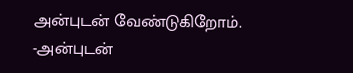அன்புடன் வேண்டுகிறோம்.
-அன்புடன்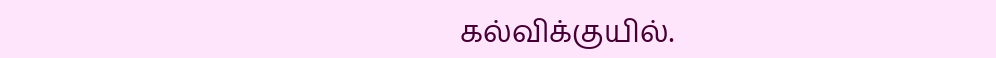கல்விக்குயில்.